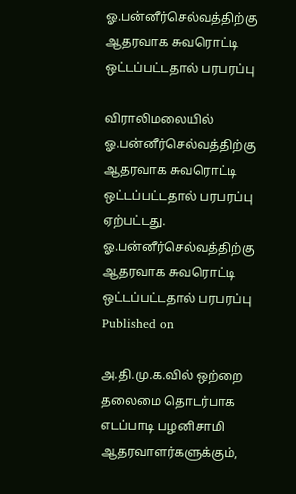ஓ.பன்னீர்செல்வத்திற்கு ஆதரவாக சுவரொட்டி ஒட்டப்பட்டதால் பரபரப்பு

விராலிமலையில் ஓ.பன்னீர்செல்வத்திற்கு ஆதரவாக சுவரொட்டி ஒட்டப்பட்டதால் பரபரப்பு ஏற்பட்டது.
ஓ.பன்னீர்செல்வத்திற்கு ஆதரவாக சுவரொட்டி ஒட்டப்பட்டதால் பரபரப்பு
Published on

அ.தி.மு.க.வில் ஒற்றை தலைமை தொடர்பாக எடப்பாடி பழனிசாமி ஆதரவாளர்களுக்கும்,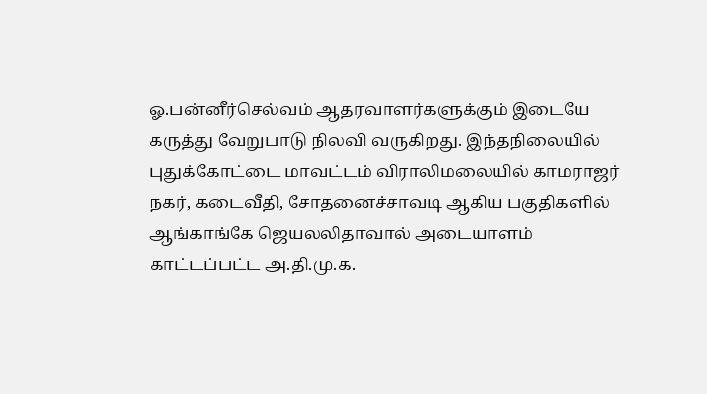ஓ.பன்னீர்செல்வம் ஆதரவாளர்களுக்கும் இடையே கருத்து வேறுபாடு நிலவி வருகிறது. இந்தநிலையில் புதுக்கோட்டை மாவட்டம் விராலிமலையில் காமராஜர் நகர், கடைவீதி, சோதனைச்சாவடி ஆகிய பகுதிகளில் ஆங்காங்கே ஜெயலலிதாவால் அடையாளம் காட்டப்பட்ட அ.தி.மு.க.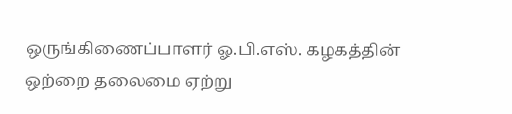ஒருங்கிணைப்பாளர் ஓ.பி.எஸ். கழகத்தின் ஒற்றை தலைமை ஏற்று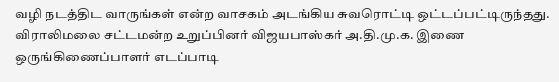வழி நடத்திட வாருங்கள் என்ற வாசகம் அடங்கிய சுவரொட்டி ஒட்டப்பட்டிருந்தது. விராலிமலை சட்டமன்ற உறுப்பினர் விஜயபாஸ்கர் அ.தி.மு.க. இணை ஒருங்கிணைப்பாளர் எடப்பாடி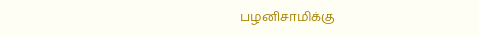பழனிசாமிக்கு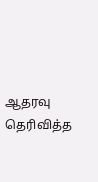ஆதரவு தெரிவித்த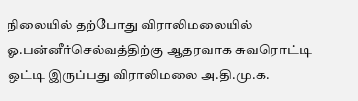நிலையில் தற்போது விராலிமலையில் ஓ.பன்னீர்செல்வத்திற்கு ஆதரவாக சுவரொட்டி ஒட்டி இருப்பது விராலிமலை அ.தி.மு.க.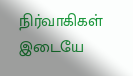நிர்வாகிகள் இடையே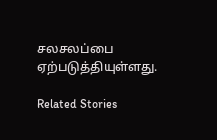சலசலப்பை ஏற்படுத்தியுள்ளது.

Related Stories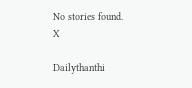No stories found.
X

Dailythanthi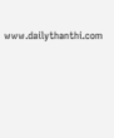www.dailythanthi.com